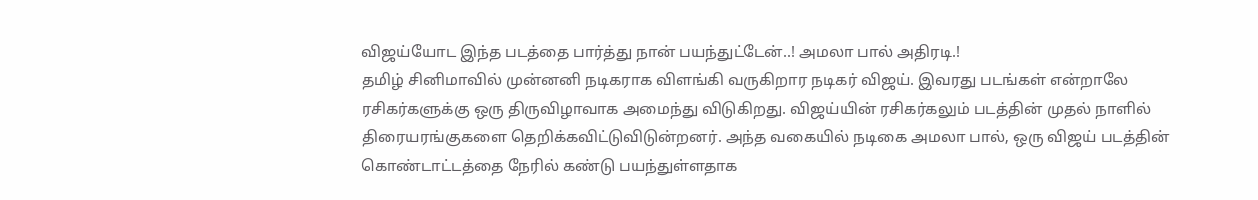விஜய்யோட இந்த படத்தை பார்த்து நான் பயந்துட்டேன்..! அமலா பால் அதிரடி.!
தமிழ் சினிமாவில் முன்னனி நடிகராக விளங்கி வருகிறார நடிகர் விஜய். இவரது படங்கள் என்றாலே ரசிகர்களுக்கு ஒரு திருவிழாவாக அமைந்து விடுகிறது. விஜய்யின் ரசிகர்கலும் படத்தின் முதல் நாளில் திரையரங்குகளை தெறிக்கவிட்டுவிடுன்றனர். அந்த வகையில் நடிகை அமலா பால், ஒரு விஜய் படத்தின் கொண்டாட்டத்தை நேரில் கண்டு பயந்துள்ளதாக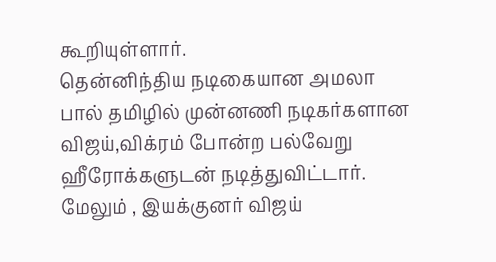கூறியுள்ளார்.
தென்னிந்திய நடிகையான அமலா பால் தமிழில் முன்னணி நடிகர்களான விஜய்,விக்ரம் போன்ற பல்வேறு ஹீரோக்களுடன் நடித்துவிட்டார். மேலும் , இயக்குனர் விஜய்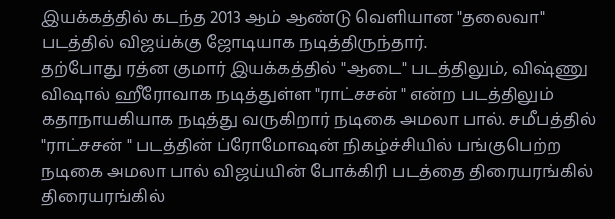இயக்கத்தில் கடந்த 2013 ஆம் ஆண்டு வெளியான "தலைவா" படத்தில் விஜய்க்கு ஜோடியாக நடித்திருந்தார்.
தற்போது ரத்ன குமார் இயக்கத்தில் "ஆடை" படத்திலும், விஷ்ணு விஷால் ஹீரோவாக நடித்துள்ள "ராட்சசன் " என்ற படத்திலும் கதாநாயகியாக நடித்து வருகிறார் நடிகை அமலா பால். சமீபத்தில் "ராட்சசன் " படத்தின் ப்ரோமோஷன் நிகழ்ச்சியில் பங்குபெற்ற நடிகை அமலா பால் விஜய்யின் போக்கிரி படத்தை திரையரங்கில் திரையரங்கில்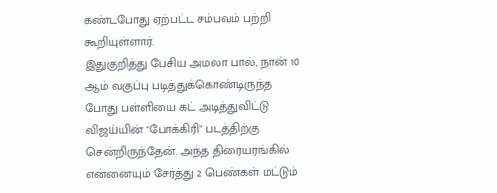கண்டபோது ஏற்பட்ட சம்பவம் பற்றி கூறியுள்ளார்.
இதுகுறித்து பேசிய அமலா பால், நான் 10 ஆம் வகுப்பு படித்துக்கொண்டிருந்த போது பள்ளியை கட் அடித்துவிட்டு விஜய்யின் "போக்கிரி" படத்திற்கு சென்றிருந்தேன். அந்த திரையரங்கில் என்னையும் சேர்த்து 2 பெண்கள் மட்டும்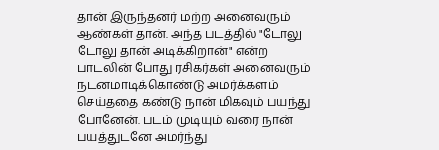தான் இருந்தனர் மற்ற அனைவரும் ஆண்கள் தான். அந்த படத்தில் "டோலு டோலு தான் அடிக்கிறான்" என்ற பாடலின் போது ரசிகர்கள் அனைவரும் நடனமாடிக்கொண்டு அமர்க்களம் செய்ததை கண்டு நான் மிகவும் பயந்து போனேன். படம் முடியும் வரை நான் பயத்துடனே அமர்ந்து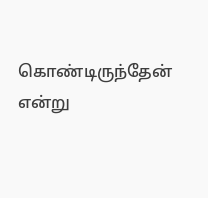கொண்டிருந்தேன் என்று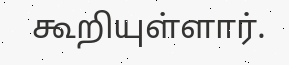கூறியுள்ளார்.